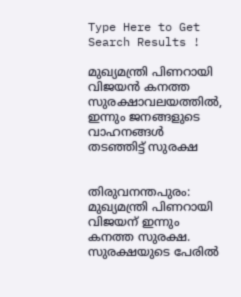Type Here to Get Search Results !

മുഖ്യമന്ത്രി പിണറായി വിജയന്‍ കനത്ത സുരക്ഷാവലയത്തില്‍, ഇന്നും ജനങ്ങളുടെ വാഹനങ്ങള്‍ തടഞ്ഞിട്ട് സുരക്ഷ


തിരുവനന്തപുരം: മുഖ്യമന്ത്രി പിണറായി വിജയന് ഇന്നും കനത്ത സുരക്ഷ. സുരക്ഷയുടെ പേരില്‍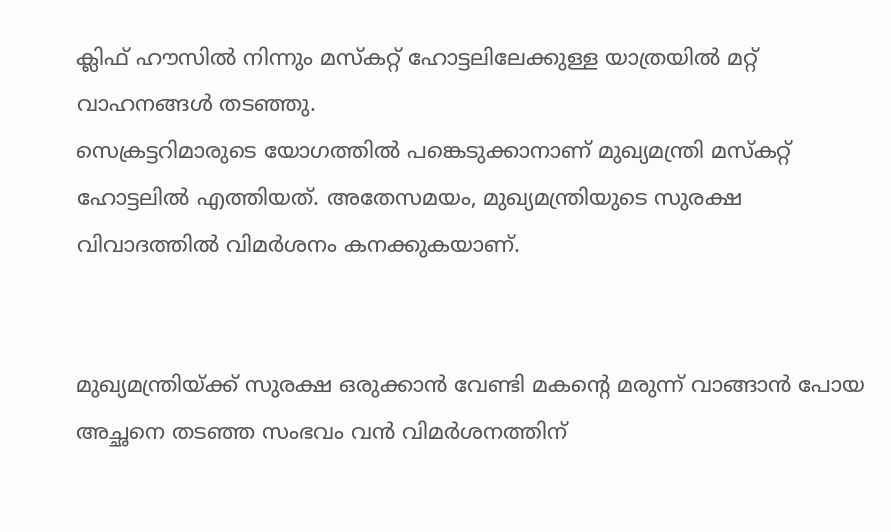ക്ലിഫ് ഹൗസില്‍ നിന്നും മസ്‌കറ്റ് ഹോട്ടലിലേക്കുള്ള യാത്രയില്‍ മറ്റ് വാഹനങ്ങള്‍ തടഞ്ഞു.
സെക്രട്ടറിമാരുടെ യോഗത്തില്‍ പങ്കെടുക്കാനാണ് മുഖ്യമന്ത്രി മസ്‌കറ്റ് ഹോട്ടലില്‍ എത്തിയത്. അതേസമയം, മുഖ്യമന്ത്രിയുടെ സുരക്ഷ വിവാദത്തില്‍ വിമര്‍ശനം കനക്കുകയാണ്.


മുഖ്യമന്ത്രിയ്ക്ക് സുരക്ഷ ഒരുക്കാന്‍ വേണ്ടി മകന്റെ മരുന്ന് വാങ്ങാന്‍ പോയ അച്ഛനെ തടഞ്ഞ സംഭവം വന്‍ വിമര്‍ശനത്തിന്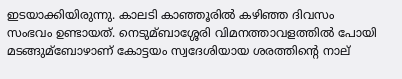ഇടയാക്കിയിരുന്നു. കാലടി കാഞ്ഞൂരില്‍ കഴിഞ്ഞ ദിവസം സംഭവം ഉണ്ടായത്. നെടുമ്ബാശ്ശേരി വിമനത്താവളത്തില്‍ പോയി മടങ്ങുമ്ബോഴാണ് കോട്ടയം സ്വദേശിയായ ശരത്തിന്റെ നാല്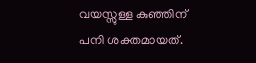വയസ്സുള്ള കുഞ്ഞിന് പനി ശക്തമായത്.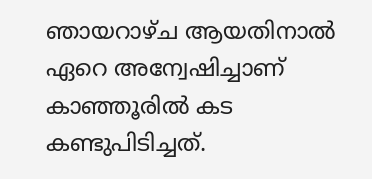ഞായറാഴ്ച ആയതിനാല്‍ ഏറെ അന്വേഷിച്ചാണ് കാഞ്ഞൂരില്‍ കട കണ്ടുപിടിച്ചത്.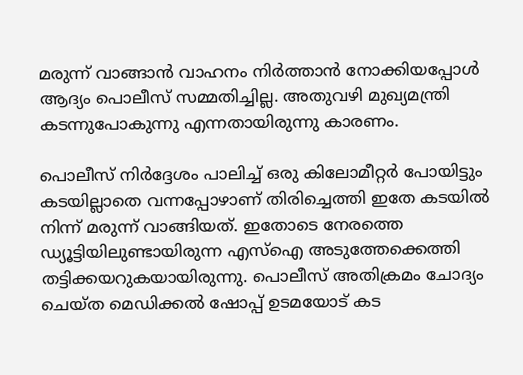മരുന്ന് വാങ്ങാന്‍ വാഹനം നിര്‍ത്താന്‍ നോക്കിയപ്പോള്‍ ആദ്യം പൊലീസ് സമ്മതിച്ചില്ല. അതുവഴി മുഖ്യമന്ത്രി കടന്നുപോകുന്നു എന്നതായിരുന്നു കാരണം.

പൊലീസ് നിര്‍ദ്ദേശം പാലിച്ച്‌ ഒരു കിലോമീറ്റര്‍ പോയിട്ടും കടയില്ലാതെ വന്നപ്പോഴാണ് തിരിച്ചെത്തി ഇതേ കടയില്‍ നിന്ന് മരുന്ന് വാങ്ങിയത്. ഇതോടെ നേരത്തെ ഡ്യൂട്ടിയിലുണ്ടായിരുന്ന എസ്‌ഐ അടുത്തേക്കെത്തി തട്ടിക്കയറുകയായിരുന്നു. പൊലീസ് അതിക്രമം ചോദ്യം ചെയ്ത മെഡിക്കല്‍ ഷോപ്പ് ഉടമയോട് കട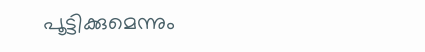പൂട്ടിക്കുമെന്നും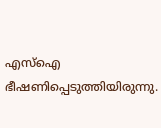എസ്‌ഐ ഭീഷണിപ്പെടുത്തിയിരുന്നു.